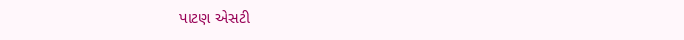પાટણ એસટી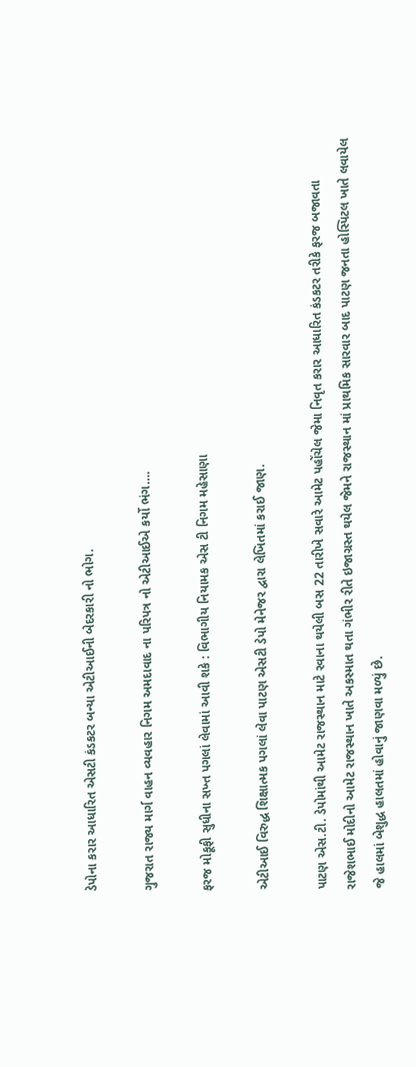ડેપોના કરાર આધારિત એસટી કંડકટર બન્યા એટીઆઈની બેદરકારી નો ભોગ.

ગુજરાત રાજ્ય માર્ગ વાહન વ્યવહાર નિગમ અમદાવાદ ના પરિપત્ર નો એટીઆઈએ કર્યો ભંગ….

ફરજ મોકૂફી સુધીના સખ્ત પગલાં લેવામાં આવી શકે : વિભાગીય નિયામક એસ ટી નિગમ મહેસાણા

એટીઆઈ વિરુદ્ધ શિક્ષાત્મક પગલાં લેવા પાટણ એસટી ડેપો મેનેજર દ્વારા લેખિતમાં કરાઈ જાણ.

પાટણ એસ.ટી. ડેપોમાંથી આમેટ રાજસ્થાન માટે રવાના થયેલી બસ 22 તારીખે સવારે આમેટ પહોંચેલ જેમા નિવૃત કરાર આધારિત કંડકટર તરીકે ફરજ બજાવતા રાજેશભાઈ મોદીનો આમેટ રાજસ્થાન ખાતે અકસ્માત થતા ગંભીર રીતે ઇજાગ્રસ્ત થયેલ જેમને રાજસ્થાન માં પ્રાથમિક સારવાર બાદ પાટણ જનતા હોસ્પિટલ ખાતે લવાયેલ જે હાલમાં બેશુદ્ધ હાલતમાં હોવાનું જાણવા મળ્યું છે.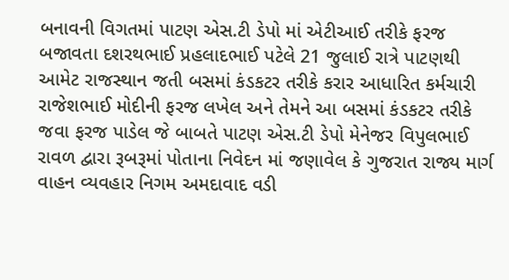બનાવની વિગતમાં પાટણ એસ.ટી ડેપો માં એટીઆઈ તરીકે ફરજ બજાવતા દશરથભાઈ પ્રહલાદભાઈ પટેલે 21 જુલાઈ રાત્રે પાટણથી આમેટ રાજસ્થાન જતી બસમાં કંડકટર તરીકે કરાર આધારિત કર્મચારી રાજેશભાઈ મોદીની ફરજ લખેલ અને તેમને આ બસમાં કંડકટર તરીકે જવા ફરજ પાડેલ જે બાબતે પાટણ એસ.ટી ડેપો મેનેજર વિપુલભાઈ રાવળ દ્વારા રૂબરૂમાં પોતાના નિવેદન માં જણાવેલ કે ગુજરાત રાજ્ય માર્ગ વાહન વ્યવહાર નિગમ અમદાવાદ વડી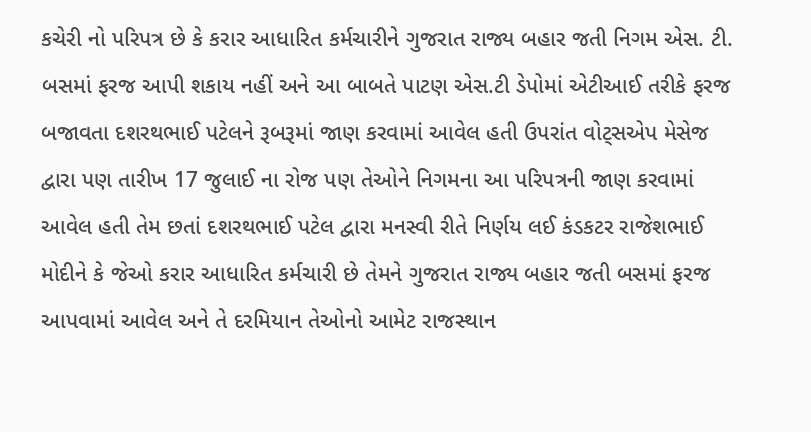કચેરી નો પરિપત્ર છે કે કરાર આધારિત કર્મચારીને ગુજરાત રાજ્ય બહાર જતી નિગમ એસ. ટી. બસમાં ફરજ આપી શકાય નહીં અને આ બાબતે પાટણ એસ.ટી ડેપોમાં એટીઆઈ તરીકે ફરજ બજાવતા દશરથભાઈ પટેલને રૂબરૂમાં જાણ કરવામાં આવેલ હતી ઉપરાંત વોટ્સએપ મેસેજ દ્વારા પણ તારીખ 17 જુલાઈ ના રોજ પણ તેઓને નિગમના આ પરિપત્રની જાણ કરવામાં આવેલ હતી તેમ છતાં દશરથભાઈ પટેલ દ્વારા મનસ્વી રીતે નિર્ણય લઈ કંડકટર રાજેશભાઈ મોદીને કે જેઓ કરાર આધારિત કર્મચારી છે તેમને ગુજરાત રાજ્ય બહાર જતી બસમાં ફરજ આપવામાં આવેલ અને તે દરમિયાન તેઓનો આમેટ રાજસ્થાન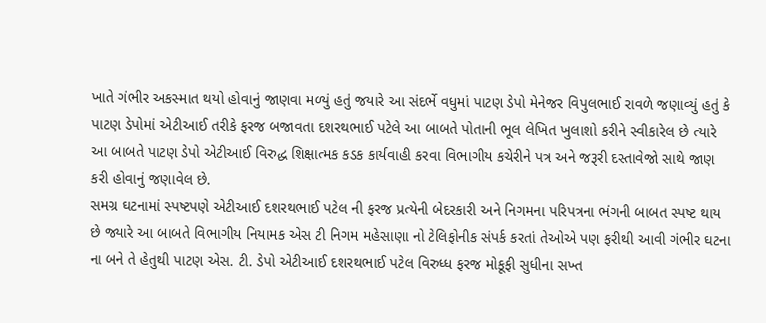ખાતે ગંભીર અકસ્માત થયો હોવાનું જાણવા મળ્યું હતું જયારે આ સંદર્ભે વધુમાં પાટણ ડેપો મેનેજર વિપુલભાઈ રાવળે જણાવ્યું હતું કે પાટણ ડેપોમાં એટીઆઈ તરીકે ફરજ બજાવતા દશરથભાઈ પટેલે આ બાબતે પોતાની ભૂલ લેખિત ખુલાશો કરીને સ્વીકારેલ છે ત્યારે આ બાબતે પાટણ ડેપો એટીઆઈ વિરુદ્ધ શિક્ષાત્મક કડક કાર્યવાહી કરવા વિભાગીય કચેરીને પત્ર અને જરૂરી દસ્તાવેજો સાથે જાણ કરી હોવાનું જણાવેલ છે.
સમગ્ર ઘટનામાં સ્પષ્ટપણે એટીઆઈ દશરથભાઈ પટેલ ની ફરજ પ્રત્યેની બેદરકારી અને નિગમના પરિપત્રના ભંગની બાબત સ્પષ્ટ થાય છે જ્યારે આ બાબતે વિભાગીય નિયામક એસ ટી નિગમ મહેસાણા નો ટેલિફોનીક સંપર્ક કરતાં તેઓએ પણ ફરીથી આવી ગંભીર ઘટના ના બને તે હેતુથી પાટણ એસ. ટી. ડેપો એટીઆઈ દશરથભાઈ પટેલ વિરુધ્ધ ફરજ મોકૂફી સુધીના સખ્ત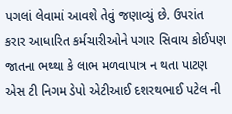પગલાં લેવામાં આવશે તેવું જણાવ્યું છે. ઉપરાંત કરાર આધારિત કર્મચારીઓને પગાર સિવાય કોઈપણ જાતના ભથ્થા કે લાભ મળવાપાત્ર ન થતા પાટણ એસ ટી નિગમ ડેપો એટીઆઈ દશરથભાઈ પટેલ ની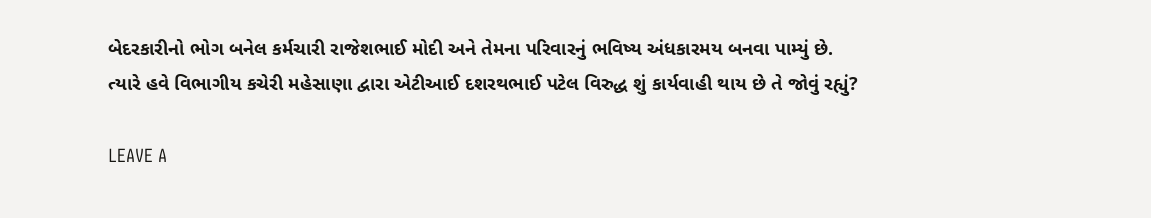બેદરકારીનો ભોગ બનેલ કર્મચારી રાજેશભાઈ મોદી અને તેમના પરિવારનું ભવિષ્ય અંધકારમય બનવા પામ્યું છે.
ત્યારે હવે વિભાગીય કચેરી મહેસાણા દ્વારા એટીઆઈ દશરથભાઈ પટેલ વિરુદ્ધ શું કાર્યવાહી થાય છે તે જોવું રહ્યું?

LEAVE A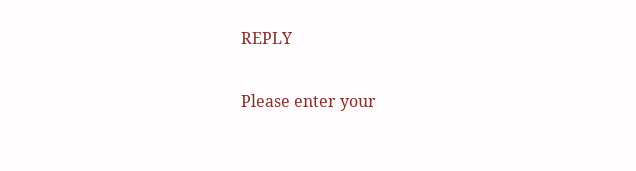REPLY

Please enter your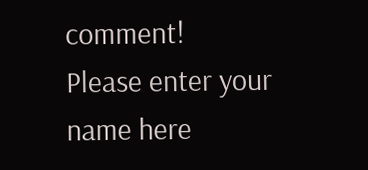comment!
Please enter your name here